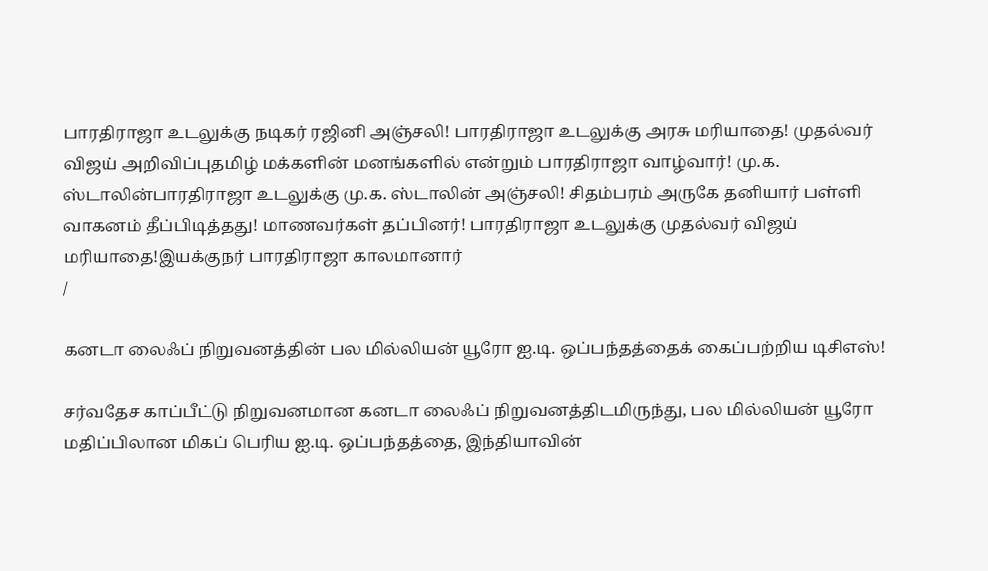பாரதிராஜா உடலுக்கு நடிகர் ரஜினி அஞ்சலி! பாரதிராஜா உடலுக்கு அரசு மரியாதை! முதல்வர் விஜய் அறிவிப்புதமிழ் மக்களின் மனங்களில் என்றும் பாரதிராஜா வாழ்வார்! மு.க. ஸ்டாலின்பாரதிராஜா உடலுக்கு மு.க. ஸ்டாலின் அஞ்சலி! சிதம்பரம் அருகே தனியார் பள்ளி வாகனம் தீப்பிடித்தது! மாணவர்கள் தப்பினர்! பாரதிராஜா உடலுக்கு முதல்வர் விஜய் மரியாதை!இயக்குநர் பாரதிராஜா காலமானார்
/

கனடா லைஃப் நிறுவனத்தின் பல மில்லியன் யூரோ ஐ.டி. ஒப்பந்தத்தைக் கைப்பற்றிய டிசிஎஸ்!

சர்வதேச காப்பீட்டு நிறுவனமான கனடா லைஃப் நிறுவனத்திடமிருந்து, பல மில்லியன் யூரோ மதிப்பிலான மிகப் பெரிய ஐ.டி. ஒப்பந்தத்தை, இந்தியாவின்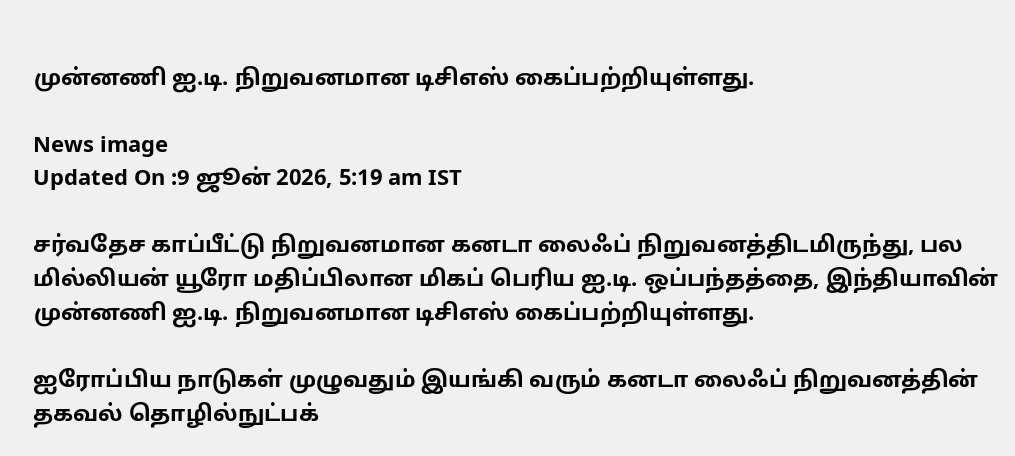முன்னணி ஐ.டி. நிறுவனமான டிசிஎஸ் கைப்பற்றியுள்ளது.

News image
Updated On :9 ஜூன் 2026, 5:19 am IST

சர்வதேச காப்பீட்டு நிறுவனமான கனடா லைஃப் நிறுவனத்திடமிருந்து, பல மில்லியன் யூரோ மதிப்பிலான மிகப் பெரிய ஐ.டி. ஒப்பந்தத்தை, இந்தியாவின் முன்னணி ஐ.டி. நிறுவனமான டிசிஎஸ் கைப்பற்றியுள்ளது.

ஐரோப்பிய நாடுகள் முழுவதும் இயங்கி வரும் கனடா லைஃப் நிறுவனத்தின் தகவல் தொழில்நுட்பக்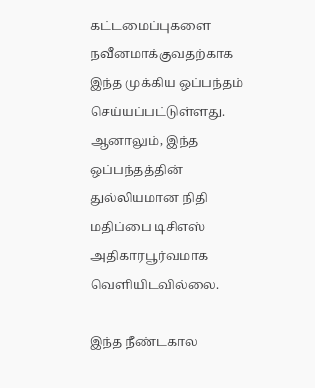கட்டமைப்புகளை நவீனமாக்குவதற்காக இந்த முக்கிய ஒப்பந்தம் செய்யப்பட்டுள்ளது. ஆனாலும், இந்த ஒப்பந்தத்தின் துல்லியமான நிதி மதிப்பை டிசிஎஸ் அதிகாரபூர்வமாக வெளியிடவில்லை.

இந்த நீண்டகால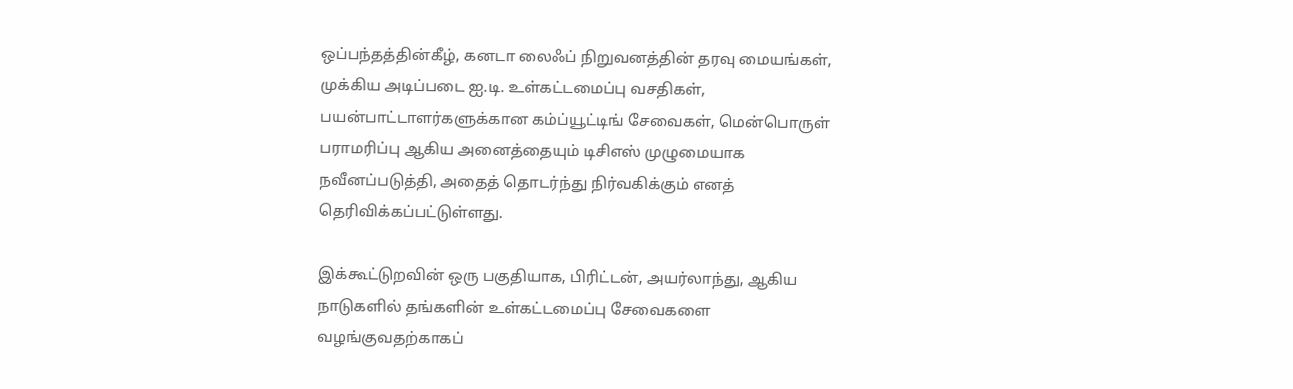ஒப்பந்தத்தின்கீழ், கனடா லைஃப் நிறுவனத்தின் தரவு மையங்கள், முக்கிய அடிப்படை ஐ.டி. உள்கட்டமைப்பு வசதிகள், பயன்பாட்டாளர்களுக்கான கம்ப்யூட்டிங் சேவைகள், மென்பொருள் பராமரிப்பு ஆகிய அனைத்தையும் டிசிஎஸ் முழுமையாக நவீனப்படுத்தி, அதைத் தொடர்ந்து நிர்வகிக்கும் எனத் தெரிவிக்கப்பட்டுள்ளது.

இக்கூட்டுறவின் ஒரு பகுதியாக, பிரிட்டன், அயர்லாந்து, ஆகிய நாடுகளில் தங்களின் உள்கட்டமைப்பு சேவைகளை வழங்குவதற்காகப்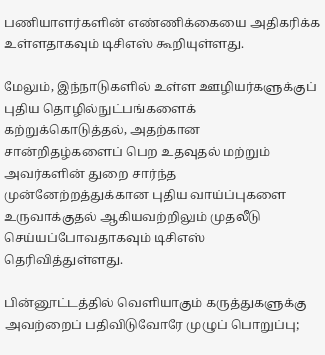பணியாளர்களின் எண்ணிக்கையை அதிகரிக்க உள்ளதாகவும் டிசிஎஸ் கூறியுள்ளது.

மேலும், இந்நாடுகளில் உள்ள ஊழியர்களுக்குப் புதிய தொழில்நுட்பங்களைக் கற்றுக்கொடுத்தல், அதற்கான சான்றிதழ்களைப் பெற உதவுதல் மற்றும் அவர்களின் துறை சார்ந்த முன்னேற்றத்துக்கான புதிய வாய்ப்புகளை உருவாக்குதல் ஆகியவற்றிலும் முதலீடு செய்யப்போவதாகவும் டிசிஎஸ் தெரிவித்துள்ளது.

பின்னூட்டத்தில் வெளியாகும் கருத்துகளுக்கு அவற்றைப் பதிவிடுவோரே முழுப் பொறுப்பு;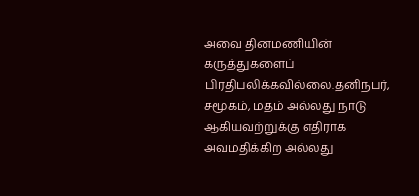அவை தினமணியின் கருத்துகளைப் பிரதிபலிக்கவில்லை.தனிநபர், சமூகம், மதம் அல்லது நாடு ஆகியவற்றுக்கு எதிராக அவமதிக்கிற அல்லது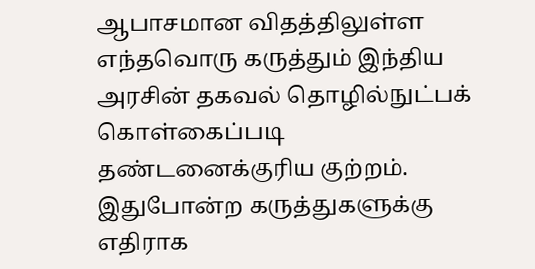ஆபாசமான விதத்திலுள்ள எந்தவொரு கருத்தும் இந்திய அரசின் தகவல் தொழில்நுட்பக் கொள்கைப்படி தண்டனைக்குரிய குற்றம். இதுபோன்ற கருத்துகளுக்கு எதிராக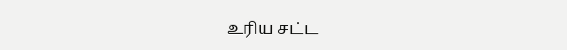உரிய சட்ட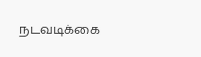நடவடிக்கை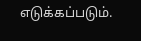எடுக்கப்படும்.